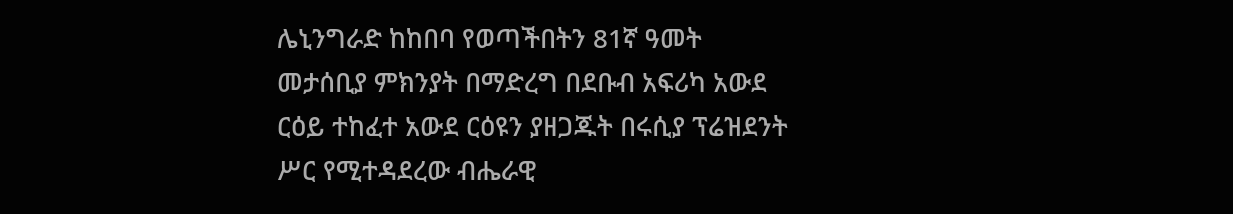ሌኒንግራድ ከከበባ የወጣችበትን 81ኛ ዓመት መታሰቢያ ምክንያት በማድረግ በደቡብ አፍሪካ አውደ ርዕይ ተከፈተ አውደ ርዕዩን ያዘጋጁት በሩሲያ ፕሬዝደንት ሥር የሚተዳደረው ብሔራዊ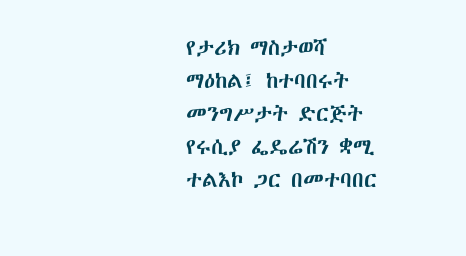የታሪክ ማስታወሻ ማዕከል፤ ከተባበሩት መንግሥታት ድርጅት የሩሲያ ፌዴሬሽን ቋሚ ተልእኮ ጋር በመተባበር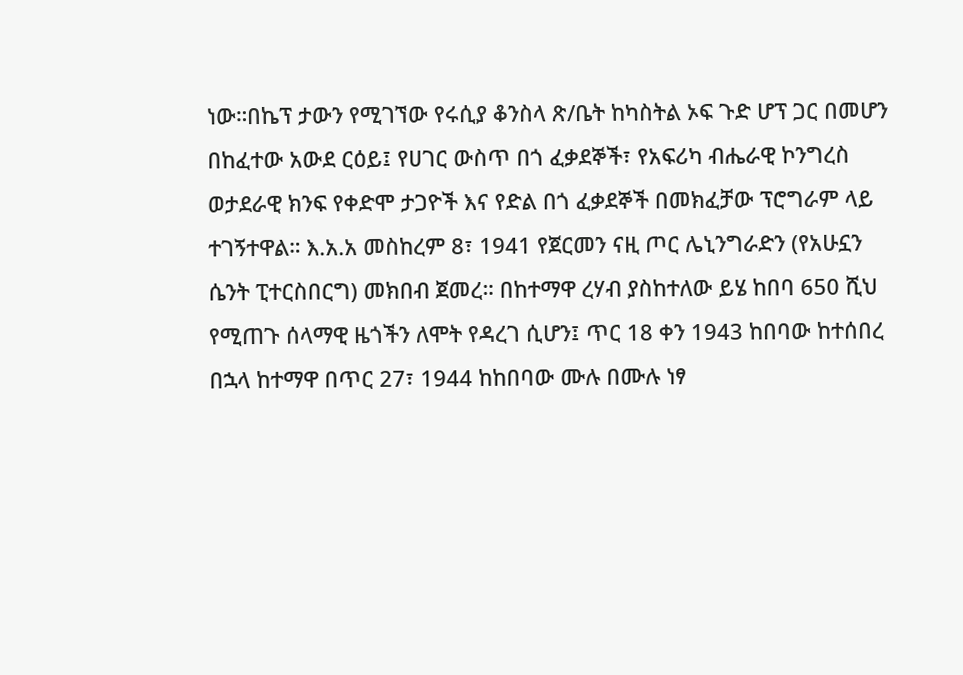ነው።በኬፕ ታውን የሚገኘው የሩሲያ ቆንስላ ጽ/ቤት ከካስትል ኦፍ ጉድ ሆፕ ጋር በመሆን በከፈተው አውደ ርዕይ፤ የሀገር ውስጥ በጎ ፈቃደኞች፣ የአፍሪካ ብሔራዊ ኮንግረስ ወታደራዊ ክንፍ የቀድሞ ታጋዮች እና የድል በጎ ፈቃደኞች በመክፈቻው ፕሮግራም ላይ ተገኝተዋል። እ.አ.አ መስከረም 8፣ 1941 የጀርመን ናዚ ጦር ሌኒንግራድን (የአሁኗን ሴንት ፒተርስበርግ) መክበብ ጀመረ። በከተማዋ ረሃብ ያስከተለው ይሄ ከበባ 650 ሺህ የሚጠጉ ሰላማዊ ዜጎችን ለሞት የዳረገ ሲሆን፤ ጥር 18 ቀን 1943 ከበባው ከተሰበረ በኋላ ከተማዋ በጥር 27፣ 1944 ከከበባው ሙሉ በሙሉ ነፃ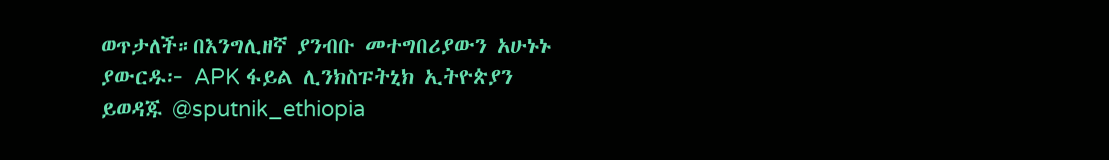ወጥታለች።በእንግሊዘኛ ያንብቡ መተግበሪያውን አሁኑኑ ያውርዱ፦ APK ፋይል ሊንክስፑትኒክ ኢትዮጵያን ይወዳጁ @sputnik_ethiopia